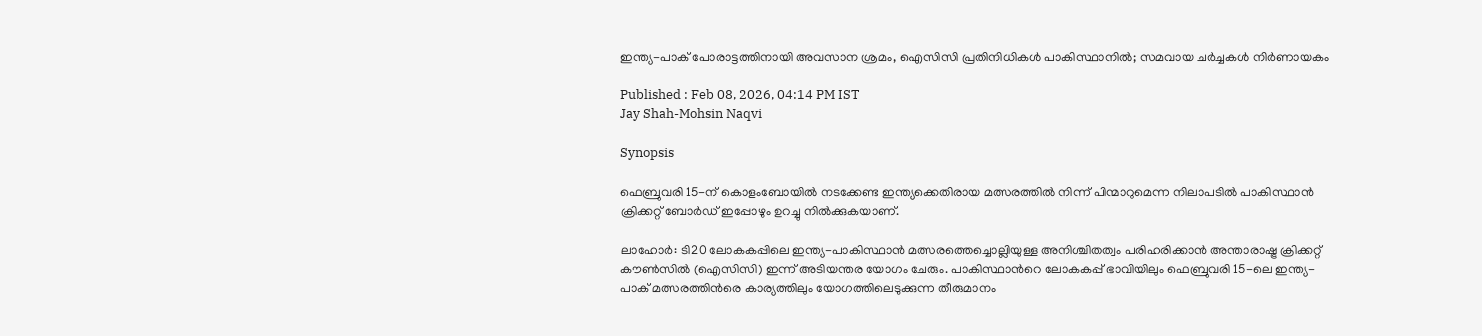ഇന്ത്യ-പാക് പോരാട്ടത്തിനായി അവസാന ശ്രമം, ഐസിസി പ്രതിനിധികൾ പാകിസ്ഥാനിൽ; സമവായ ചർച്ചകൾ നിർണായകം

Published : Feb 08, 2026, 04:14 PM IST
Jay Shah-Mohsin Naqvi

Synopsis

ഫെബ്രുവരി 15-ന് കൊളംബോയിൽ നടക്കേണ്ട ഇന്ത്യക്കെതിരായ മത്സരത്തിൽ നിന്ന് പിന്മാറുമെന്ന നിലാപടില്‍ പാകിസ്ഥാൻ ക്രിക്കറ്റ് ബോർഡ് ഇപ്പോഴും ഉറച്ചു നില്‍ക്കുകയാണ്.

ലാഹോര്‍: ടി20 ലോകകപ്പിലെ ഇന്ത്യ-പാകിസ്ഥാൻ മത്സരത്തെച്ചൊല്ലിയുള്ള അനിശ്ചിതത്വം പരിഹരിക്കാൻ അന്താരാഷ്ട്ര ക്രിക്കറ്റ് കൗൺസിൽ (ഐസിസി) ഇന്ന് അടിയന്തര യോഗം ചേരും. പാകിസ്ഥാന്‍റെ ലോകകപ്പ് ഭാവിയിലും ഫെബ്രുവരി 15-ലെ ഇന്ത്യ-പാക് മത്സരത്തിന്‍രെ കാര്യത്തിലും യോഗത്തിലെടുക്കുന്ന തീരുമാനം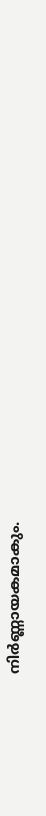നിർണ്ണായകമാകും.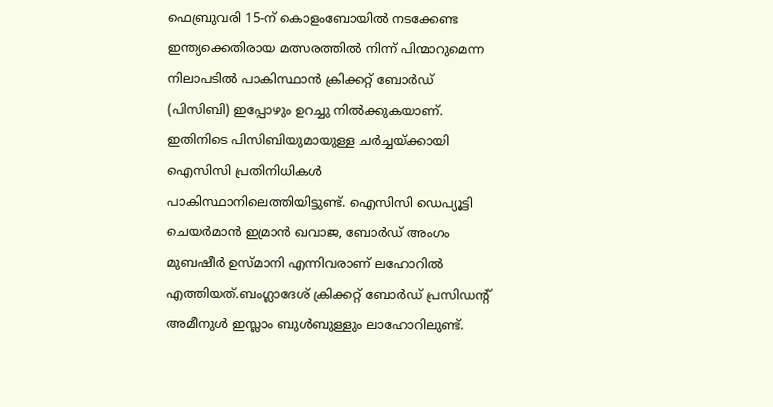ഫെബ്രുവരി 15-ന് കൊളംബോയിൽ നടക്കേണ്ട ഇന്ത്യക്കെതിരായ മത്സരത്തിൽ നിന്ന് പിന്മാറുമെന്ന നിലാപടില്‍ പാകിസ്ഥാൻ ക്രിക്കറ്റ് ബോർഡ് (പിസിബി) ഇപ്പോഴും ഉറച്ചു നില്‍ക്കുകയാണ്. ഇതിനിടെ പിസിബിയുമായുള്ള ചർച്ചയ്ക്കായി ഐസിസി പ്രതിനിധികൾ പാകിസ്ഥാനിലെത്തിയിട്ടുണ്ട്. ഐസിസി ഡെപ്യൂട്ടി ചെയർമാൻ ഇമ്രാൻ ഖവാജ, ബോർഡ് അംഗം മുബഷീർ ഉസ്മാനി എന്നിവരാണ് ലഹോറിൽ എത്തിയത്.ബംഗ്ലാദേശ് ക്രിക്കറ്റ്‌ ബോർഡ് പ്രസിഡന്‍റ് അമീനുള്‍ ഇസ്ലാം ബുള്‍ബുള്ളും ലാഹോറിലുണ്ട്.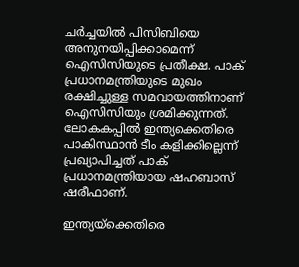ചര്‍ച്ചയില്‍ പിസിബിയെ അനുനയിപ്പിക്കാമെന്ന് ഐസിസിയുടെ പ്രതീക്ഷ. പാക് പ്രധാനമന്ത്രിയുടെ മുഖം രക്ഷിച്ചുള്ള സമവായത്തിനാണ് ഐസിസിയും ശ്രമിക്കുന്നത്. ലോകകപ്പില്‍ ഇന്ത്യക്കെതിരെ പാകിസ്ഥാന്‍ ടീം കളിക്കില്ലെന്ന് പ്രഖ്യാപിച്ചത് പാക് പ്രധാനമന്ത്രിയായ ഷഹബാസ് ഷരീഫാണ്.

ഇന്ത്യയ്‌ക്കെതിരെ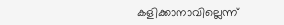കളിക്കാനാവില്ലെന്ന്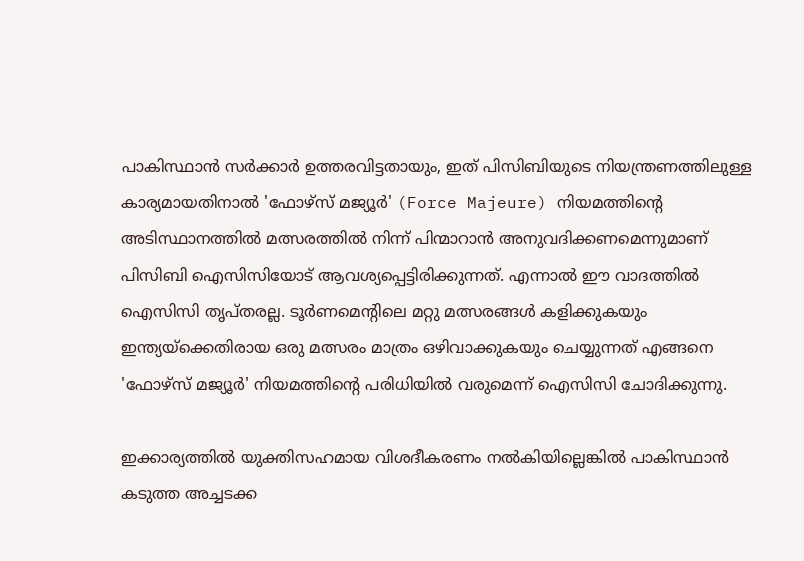പാകിസ്ഥാൻ സർക്കാർ ഉത്തരവിട്ടതായും, ഇത് പിസിബിയുടെ നിയന്ത്രണത്തിലുള്ള കാര്യമായതിനാല്‍ 'ഫോഴ്‌സ് മജ്യൂർ' (Force Majeure) നിയമത്തിന്‍റെ അടിസ്ഥാനത്തില്‍ മത്സരത്തിൽ നിന്ന് പിന്മാറാൻ അനുവദിക്കണമെന്നുമാണ് പിസിബി ഐസിസിയോട് ആവശ്യപ്പെട്ടിരിക്കുന്നത്. എന്നാൽ ഈ വാദത്തിൽ ഐസിസി തൃപ്തരല്ല. ടൂർണമെന്‍റിലെ മറ്റു മത്സരങ്ങൾ കളിക്കുകയും ഇന്ത്യയ്‌ക്കെതിരായ ഒരു മത്സരം മാത്രം ഒഴിവാക്കുകയും ചെയ്യുന്നത് എങ്ങനെ 'ഫോഴ്‌സ് മജ്യൂർ' നിയമത്തിന്‍റെ പരിധിയിൽ വരുമെന്ന് ഐസിസി ചോദിക്കുന്നു.

ഇക്കാര്യത്തിൽ യുക്തിസഹമായ വിശദീകരണം നൽകിയില്ലെങ്കിൽ പാകിസ്ഥാൻ കടുത്ത അച്ചടക്ക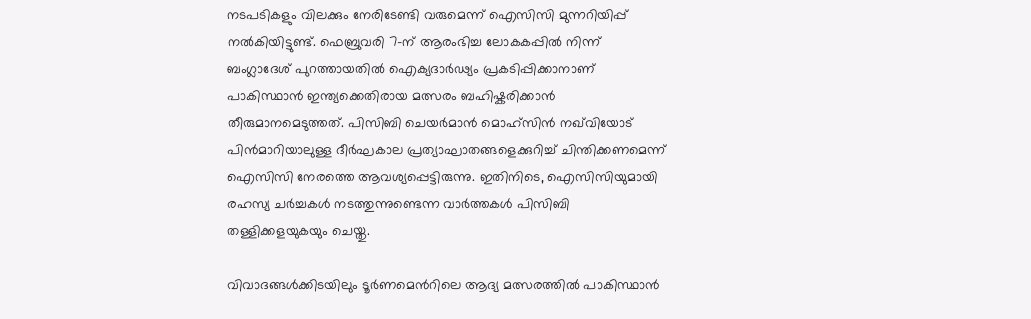നടപടികളും വിലക്കും നേരിടേണ്ടി വരുമെന്ന് ഐസിസി മുന്നറിയിപ്പ് നൽകിയിട്ടുണ്ട്. ഫെബ്രുവരി 7-ന് ആരംഭിച്ച ലോകകപ്പിൽ നിന്ന് ബംഗ്ലാദേശ് പുറത്തായതിൽ ഐക്യദാർഢ്യം പ്രകടിപ്പിക്കാനാണ് പാകിസ്ഥാൻ ഇന്ത്യക്കെതിരായ മത്സരം ബഹിഷ്കരിക്കാൻ തീരുമാനമെടുത്തത്. പിസിബി ചെയർമാൻ മൊഹ്‌സിൻ നഖ്‌വിയോട് പിന്‍മാറിയാലുള്ള ദീർഘകാല പ്രത്യാഘാതങ്ങളെക്കുറിച്ച് ചിന്തിക്കണമെന്ന് ഐസിസി നേരത്തെ ആവശ്യപ്പെട്ടിരുന്നു. ഇതിനിടെ, ഐസിസിയുമായി രഹസ്യ ചർച്ചകൾ നടത്തുന്നുണ്ടെന്ന വാർത്തകൾ പിസിബി തള്ളിക്കളയുകയും ചെയ്തു.

വിവാദങ്ങൾക്കിടയിലും ടൂർണമെന്‍റിലെ ആദ്യ മത്സരത്തിൽ പാകിസ്ഥാൻ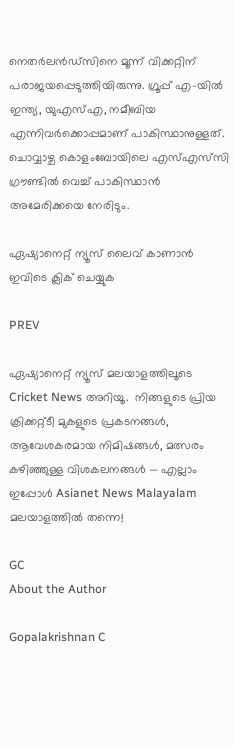നെതർലൻഡ്‌സിനെ മൂന്ന് വിക്കറ്റിന് പരാജയപ്പെടുത്തിയിരുന്നു. ഗ്രൂപ്പ് എ-യിൽ ഇന്ത്യ, യുഎസ്എ, നമീബിയ എന്നിവർക്കൊപ്പമാണ് പാകിസ്ഥാനുള്ളത്. ചൊവ്വാഴ്ച കൊളംബോയിലെ എസ്എസ്‌സി ഗ്രൗണ്ടിൽ വെച്ച് പാകിസ്ഥാൻ അമേരിക്കയെ നേരിടും.

ഏഷ്യാനെറ്റ് ന്യൂസ് ലൈവ് കാണാന്‍ ഇവിടെ ക്ലിക് ചെയ്യുക

PREV

ഏഷ്യാനെറ്റ് ന്യൂസ് മലയാളത്തിലൂടെ  Cricket News അറിയൂ.  നിങ്ങളുടെ പ്രിയ ക്രിക്കറ്റ്ടീ മുകളുടെ പ്രകടനങ്ങൾ, ആവേശകരമായ നിമിഷങ്ങൾ, മത്സരം കഴിഞ്ഞുള്ള വിശകലനങ്ങൾ — എല്ലാം ഇപ്പോൾ Asianet News Malayalam മലയാളത്തിൽ തന്നെ!

GC
About the Author

Gopalakrishnan C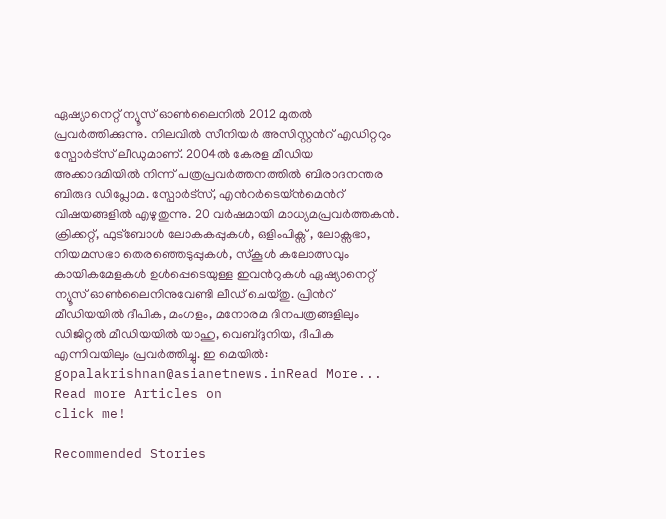ഏഷ്യാനെറ്റ് ന്യൂസ് ഓണ്‍ലൈനില്‍ 2012 മുതല്‍ പ്രവര്‍ത്തിക്കുന്നു. നിലവില്‍ സീനിയര്‍ അസിസ്റ്റന്‍റ് എഡിറ്ററും സ്പോർട്സ് ലീഡുമാണ്. 2004ൽ കേരള മീഡിയ അക്കാദമിയില്‍ നിന്ന് പത്രപ്രവര്‍ത്തനത്തില്‍ ബിരാദനന്തര ബിരുദ ഡിപ്ലോമ. സ്പോര്‍ട്സ്, എന്‍റര്‍ടെയ്ൻമെന്‍റ് വിഷയങ്ങളില്‍ എഴുതുന്നു. 20 വര്‍ഷമായി മാധ്യമപ്രവര്‍ത്തകൻ. ക്രിക്കറ്റ്, ഫുട്ബോള്‍ ലോകകപ്പുകൾ, ഒളിംപിക്സ് , ലോക്സഭാ, നിയമസഭാ തെരഞ്ഞെടുപ്പുകള്‍, സ്കൂള്‍ കലോത്സവും കായികമേളകള്‍ ഉള്‍പ്പെടെയുള്ള ഇവന്‍റുകള്‍ ഏഷ്യാനെറ്റ് ന്യൂസ് ഓണ്‍ലൈനിനുവേണ്ടി ലീഡ് ചെയ്തു. പ്രിന്‍റ് മീഡിയയില്‍ ദീപിക, മംഗളം, മനോരമ ദിനപത്രങ്ങളിലും ഡിജിറ്റൽ മീഡിയയില്‍ യാഹു, വെബ്ദുനിയ, ദീപിക എന്നിവയിലും പ്രവര്‍ത്തിച്ചു. ഇ മെയില്‍: gopalakrishnan@asianetnews.inRead More...
Read more Articles on
click me!

Recommended Stories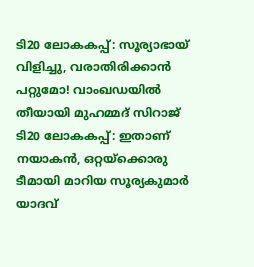ടി20 ലോകകപ്പ്: സൂര്യാഭായ് വിളിച്ചു, വരാതിരിക്കാൻ പറ്റുമോ! വാംഖഡയില്‍ തീയായി മുഹമ്മദ് സിറാജ്
ടി20 ലോകകപ്പ്: ഇതാണ് നയാകൻ, ഒറ്റയ്ക്കൊരു ടീമായി മാറിയ സൂര്യകുമാര്‍ യാദവ്